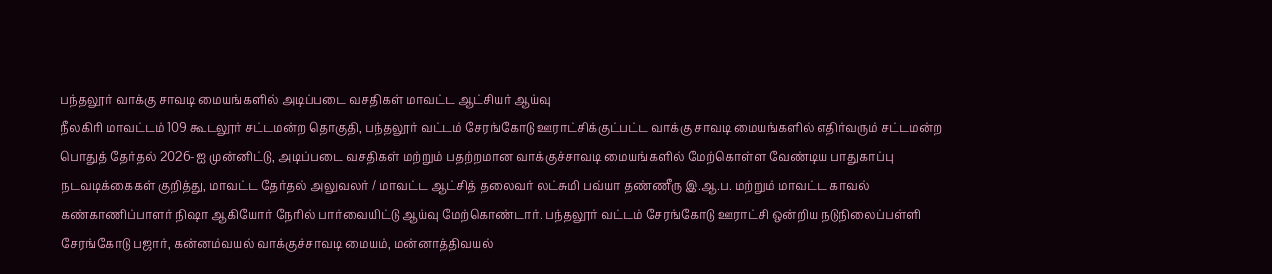பந்தலூர் வாக்கு சாவடி மையங்களில் அடிப்படை வசதிகள் மாவட்ட ஆட்சியர் ஆய்வு
நீலகிரி மாவட்டம் 109 கூடலூர் சட்டமன்ற தொகுதி, பந்தலூர் வட்டம் சேரங்கோடு ஊராட்சிக்குட்பட்ட வாக்கு சாவடி மையங்களில் எதிர்வரும் சட்டமன்ற பொதுத் தேர்தல் 2026-ஐ முன்னிட்டு, அடிப்படை வசதிகள் மற்றும் பதற்றமான வாக்குச்சாவடி மையங்களில் மேற்கொள்ள வேண்டிய பாதுகாப்பு நடவடிக்கைகள் குறித்து, மாவட்ட தேர்தல் அலுவலர் / மாவட்ட ஆட்சித் தலைவர் லட்சுமி பவ்யா தண்ணீரு இ.ஆ.ப. மற்றும் மாவட்ட காவல் கண்காணிப்பாளர் நிஷா ஆகியோர் நேரில் பார்வையிட்டு ஆய்வு மேற்கொண்டார். பந்தலூர் வட்டம் சேரங்கோடு ஊராட்சி ஒன்றிய நடுநிலைப்பள்ளி சேரங்கோடு பஜார், கன்னம்வயல் வாக்குச்சாவடி மையம், மன்னாத்திவயல்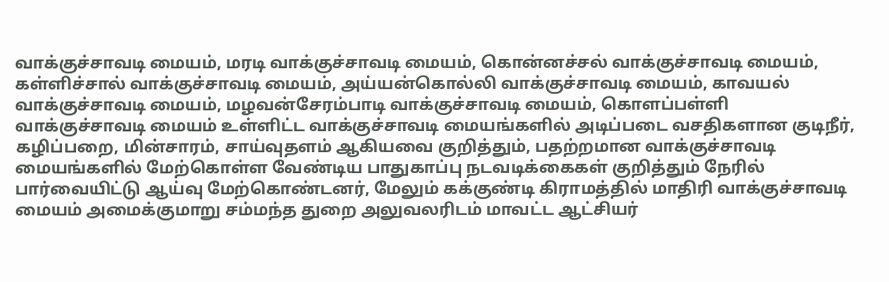வாக்குச்சாவடி மையம், மரடி வாக்குச்சாவடி மையம், கொன்னச்சல் வாக்குச்சாவடி மையம், கள்ளிச்சால் வாக்குச்சாவடி மையம், அய்யன்கொல்லி வாக்குச்சாவடி மையம், காவயல் வாக்குச்சாவடி மையம், மழவன்சேரம்பாடி வாக்குச்சாவடி மையம், கொளப்பள்ளி வாக்குச்சாவடி மையம் உள்ளிட்ட வாக்குச்சாவடி மையங்களில் அடிப்படை வசதிகளான குடிநீர், கழிப்பறை, மின்சாரம், சாய்வுதளம் ஆகியவை குறித்தும், பதற்றமான வாக்குச்சாவடி மையங்களில் மேற்கொள்ள வேண்டிய பாதுகாப்பு நடவடிக்கைகள் குறித்தும் நேரில் பார்வையிட்டு ஆய்வு மேற்கொண்டனர், மேலும் கக்குண்டி கிராமத்தில் மாதிரி வாக்குச்சாவடி மையம் அமைக்குமாறு சம்மந்த துறை அலுவலரிடம் மாவட்ட ஆட்சியர்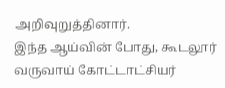அறிவுறுத்தினார்.
இந்த ஆய்வின் போது, கூடலூர் வருவாய் கோட்டாட்சியர்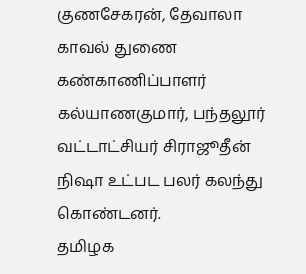குணசேகரன், தேவாலா காவல் துணை கண்காணிப்பாளர் கல்யாணகுமார், பந்தலூர் வட்டாட்சியர் சிராஜூதீன் நிஷா உட்பட பலர் கலந்து கொண்டனர்.
தமிழக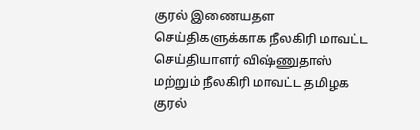குரல் இணையதள செய்திகளுக்காக நீலகிரி மாவட்ட செய்தியாளர் விஷ்ணுதாஸ் மற்றும் நீலகிரி மாவட்ட தமிழக குரல்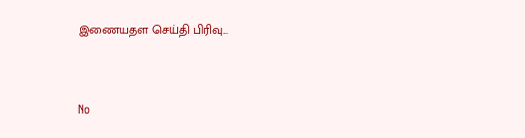இணையதள செய்தி பிரிவு...


No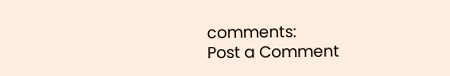comments:
Post a Comment